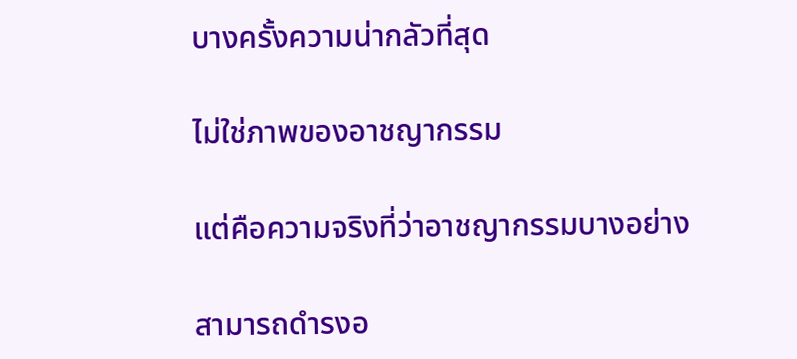บางครั้งความน่ากลัวที่สุด

ไม่ใช่ภาพของอาชญากรรม

แต่คือความจริงที่ว่าอาชญากรรมบางอย่าง

สามารถดำรงอ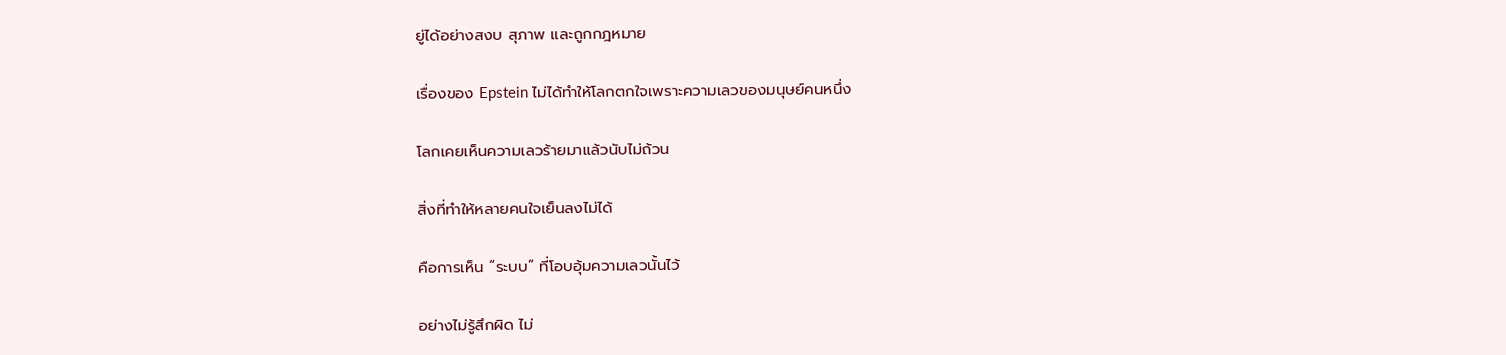ยู่ได้อย่างสงบ สุภาพ และถูกกฎหมาย

เรื่องของ Epstein ไม่ได้ทำให้โลกตกใจเพราะความเลวของมนุษย์คนหนึ่ง

โลกเคยเห็นความเลวร้ายมาแล้วนับไม่ถ้วน

สิ่งที่ทำให้หลายคนใจเย็นลงไม่ได้

คือการเห็น “ระบบ” ที่โอบอุ้มความเลวนั้นไว้

อย่างไม่รู้สึกผิด ไม่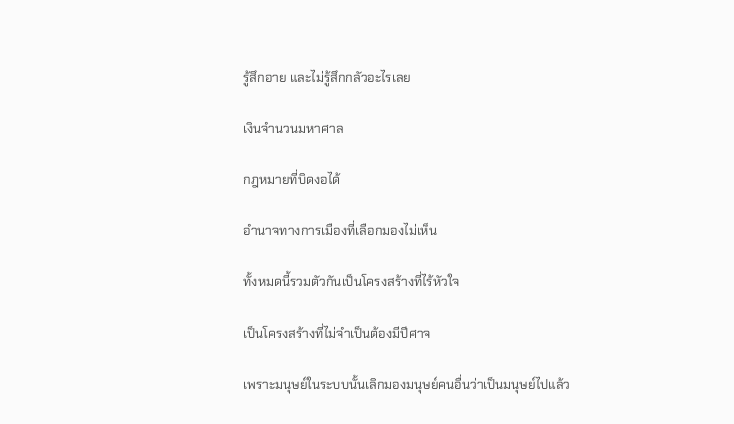รู้สึกอาย และไม่รู้สึกกลัวอะไรเลย

เงินจำนวนมหาศาล

กฎหมายที่บิดงอได้

อำนาจทางการเมืองที่เลือกมองไม่เห็น

ทั้งหมดนี้รวมตัวกันเป็นโครงสร้างที่ไร้หัวใจ

เป็นโครงสร้างที่ไม่จำเป็นต้องมีปีศาจ

เพราะมนุษย์ในระบบนั้นเลิกมองมนุษย์คนอื่นว่าเป็นมนุษย์ไปแล้ว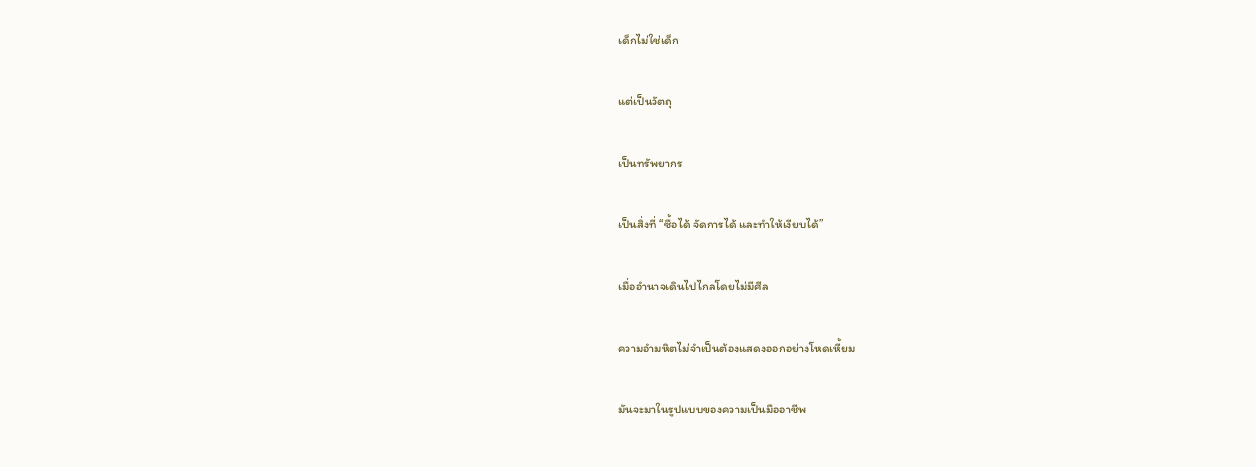เด็กไม่ใช่เด็ก

แต่เป็นวัตถุ

เป็นทรัพยากร

เป็นสิ่งที่ “ซื้อได้ จัดการได้ และทำให้เงียบได้”

เมื่ออำนาจเดินไปไกลโดยไม่มีศีล

ความอำมหิตไม่จำเป็นต้องแสดงออกอย่างโหดเหี้ยม

มันจะมาในรูปแบบของความเป็นมืออาชีพ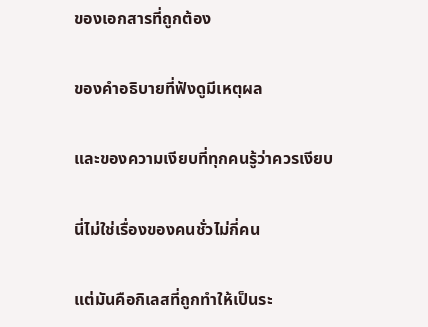ของเอกสารที่ถูกต้อง

ของคำอธิบายที่ฟังดูมีเหตุผล

และของความเงียบที่ทุกคนรู้ว่าควรเงียบ

นี่ไม่ใช่เรื่องของคนชั่วไม่กี่คน

แต่มันคือกิเลสที่ถูกทำให้เป็นระ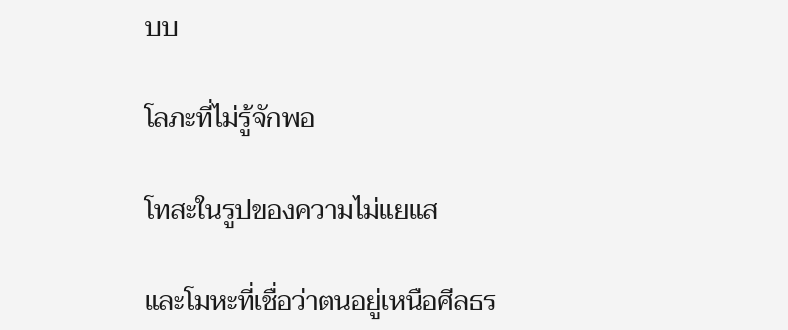บบ

โลภะที่ไม่รู้จักพอ

โทสะในรูปของความไม่แยแส

และโมหะที่เชื่อว่าตนอยู่เหนือศีลธร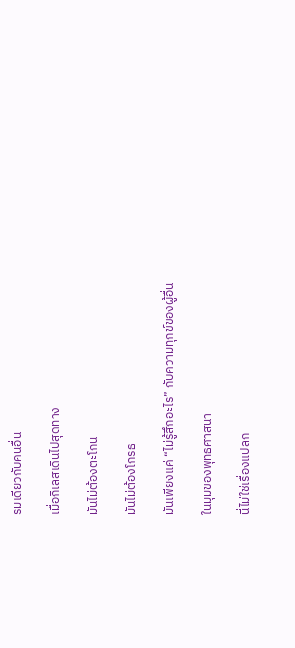รมเดียวกับคนอื่น

เมื่อกิเลสเดินไปสุดทาง

มันไม่ต้องตะโกน

มันไม่ต้องโกรธ

มันเพียงแค่ “ไม่รู้สึกอะไร” กับความทุกข์ของผู้อื่น

ในมุมของพุทธศาสนา

นี่ไม่ใช่เรื่องแปลก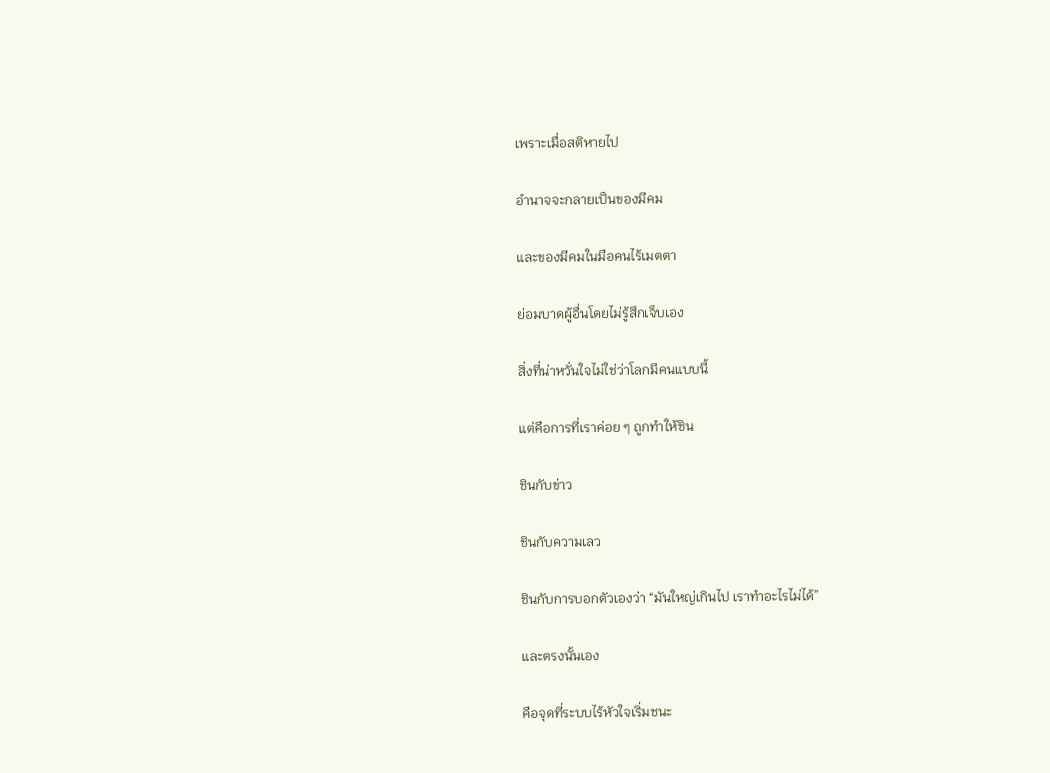เพราะเมื่อสติหายไป

อำนาจจะกลายเป็นของมีคม

และของมีคมในมือคนไร้เมตตา

ย่อมบาดผู้อื่นโดยไม่รู้สึกเจ็บเอง

สิ่งที่น่าหวั่นใจไม่ใช่ว่าโลกมีคนแบบนี้

แต่คือการที่เราค่อย ๆ ถูกทำให้ชิน

ชินกับข่าว

ชินกับความเลว

ชินกับการบอกตัวเองว่า “มันใหญ่เกินไป เราทำอะไรไม่ได้”

และตรงนั้นเอง

คือจุดที่ระบบไร้หัวใจเริ่มชนะ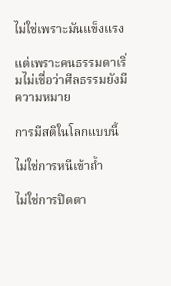ไม่ใช่เพราะมันแข็งแรง

แต่เพราะคนธรรมดาเริ่มไม่เชื่อว่าศีลธรรมยังมีความหมาย

การมีสติในโลกแบบนี้

ไม่ใช่การหนีเข้าถ้ำ

ไม่ใช่การปิดตา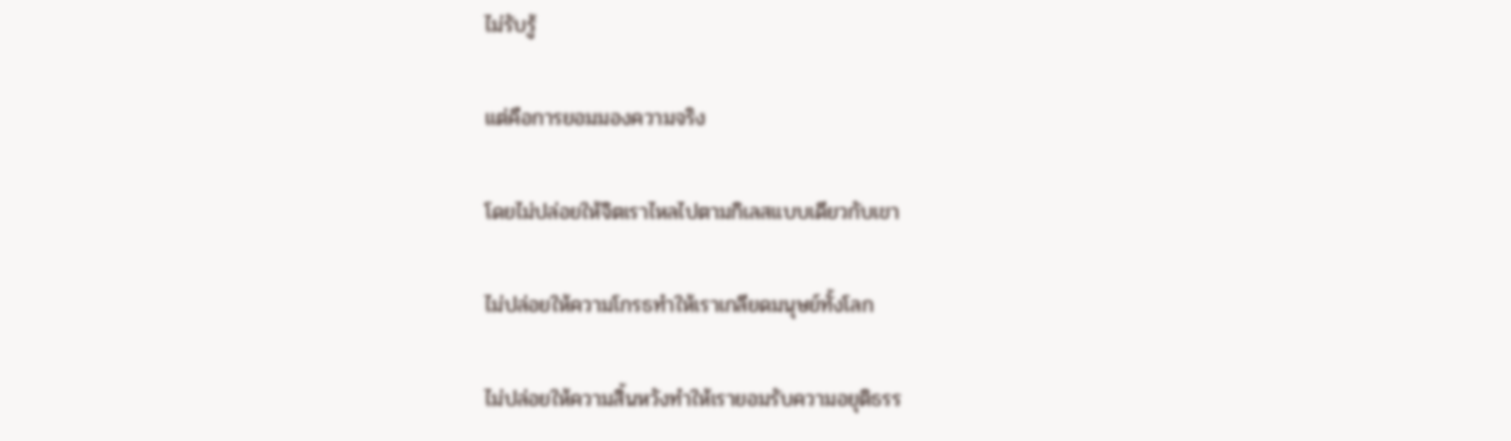ไม่รับรู้

แต่คือการยอมมองความจริง

โดยไม่ปล่อยให้จิตเราไหลไปตามกิเลสแบบเดียวกับเขา

ไม่ปล่อยให้ความโกรธทำให้เราเกลียดมนุษย์ทั้งโลก

ไม่ปล่อยให้ความสิ้นหวังทำให้เรายอมรับความอยุติธรร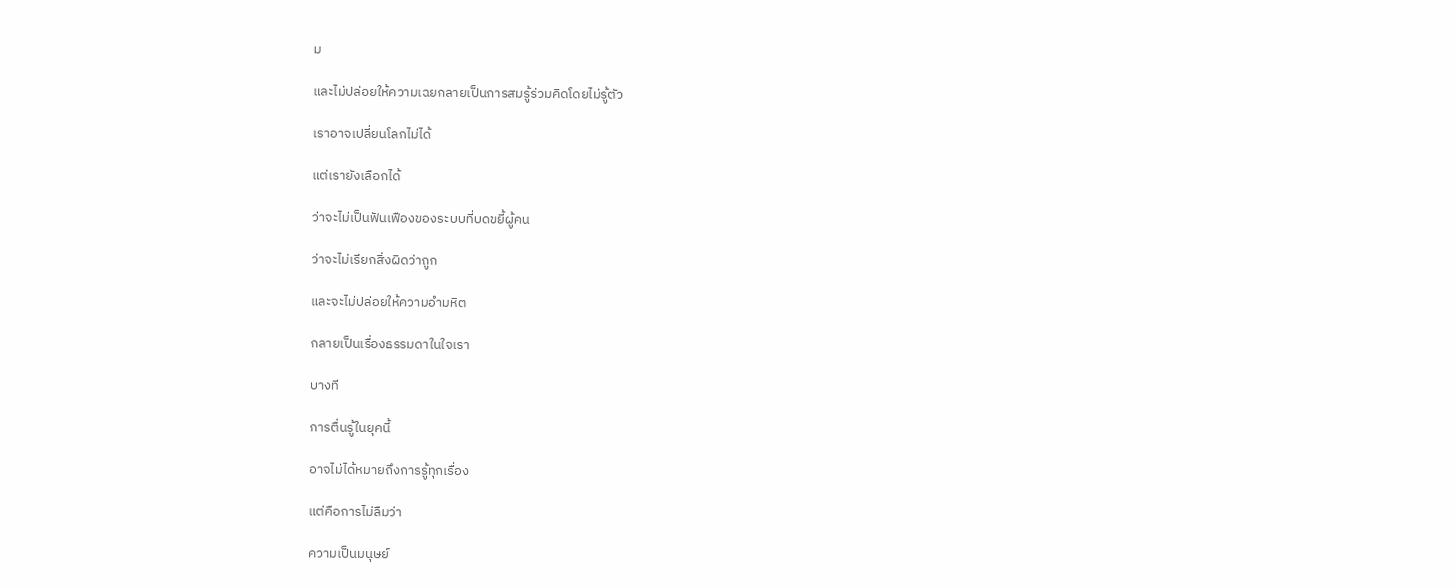ม

และไม่ปล่อยให้ความเฉยกลายเป็นการสมรู้ร่วมคิดโดยไม่รู้ตัว

เราอาจเปลี่ยนโลกไม่ได้

แต่เรายังเลือกได้

ว่าจะไม่เป็นฟันเฟืองของระบบที่บดขยี้ผู้คน

ว่าจะไม่เรียกสิ่งผิดว่าถูก

และจะไม่ปล่อยให้ความอำมหิต

กลายเป็นเรื่องธรรมดาในใจเรา

บางที

การตื่นรู้ในยุคนี้

อาจไม่ได้หมายถึงการรู้ทุกเรื่อง

แต่คือการไม่ลืมว่า

ความเป็นมนุษย์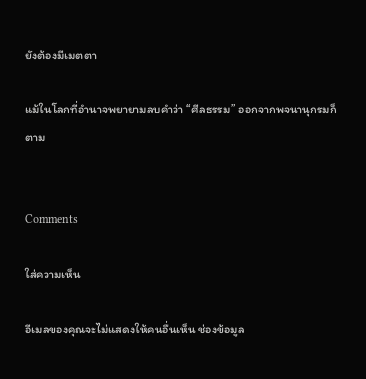ยังต้องมีเมตตา

แม้ในโลกที่อำนาจพยายามลบคำว่า “ศีลธรรม” ออกจากพจนานุกรมก็ตาม


Comments

ใส่ความเห็น

อีเมลของคุณจะไม่แสดงให้คนอื่นเห็น ช่องข้อมูล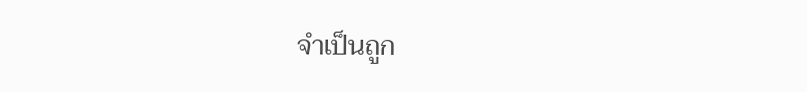จำเป็นถูก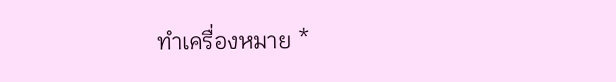ทำเครื่องหมาย *